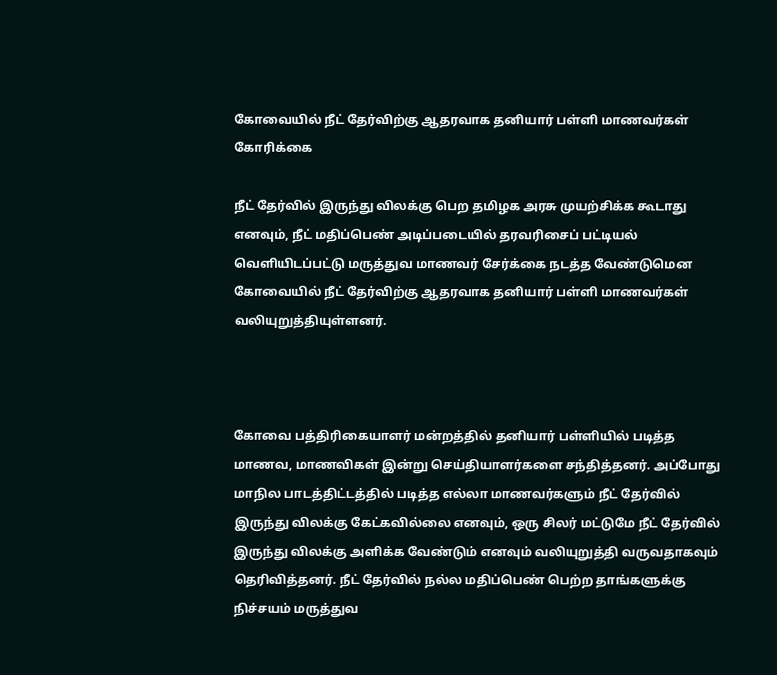கோவையில் நீட் தேர்விற்கு ஆதரவாக தனியார் பள்ளி மாணவர்கள் கோரிக்கை

நீட் தேர்வில் இருந்து விலக்கு பெற தமிழக அரசு முயற்சிக்க கூடாது எனவும், நீட் மதிப்பெண் அடிப்படையில் தரவரிசைப் பட்டியல் வெளியிடப்பட்டு மருத்துவ மாணவர் சேர்க்கை நடத்த வேண்டுமென கோவையில் நீட் தேர்விற்கு ஆதரவாக தனியார் பள்ளி மாணவர்கள் வலியுறுத்தியுள்ளனர்.



கோவை பத்திரிகையாளர் மன்றத்தில் தனியார் பள்ளியில் படித்த மாணவ, மாணவிகள் இன்று செய்தியாளர்களை சந்தித்தனர். அப்போது மாநில பாடத்திட்டத்தில் படித்த எல்லா மாணவர்களும் நீட் தேர்வில் இருந்து விலக்கு கேட்கவில்லை எனவும், ஒரு சிலர் மட்டுமே நீட் தேர்வில் இருந்து விலக்கு அளிக்க வேண்டும் எனவும் வலியுறுத்தி வருவதாகவும் தெரிவித்தனர். நீட் தேர்வில் நல்ல மதிப்பெண் பெற்ற தாங்களுக்கு நிச்சயம் மருத்துவ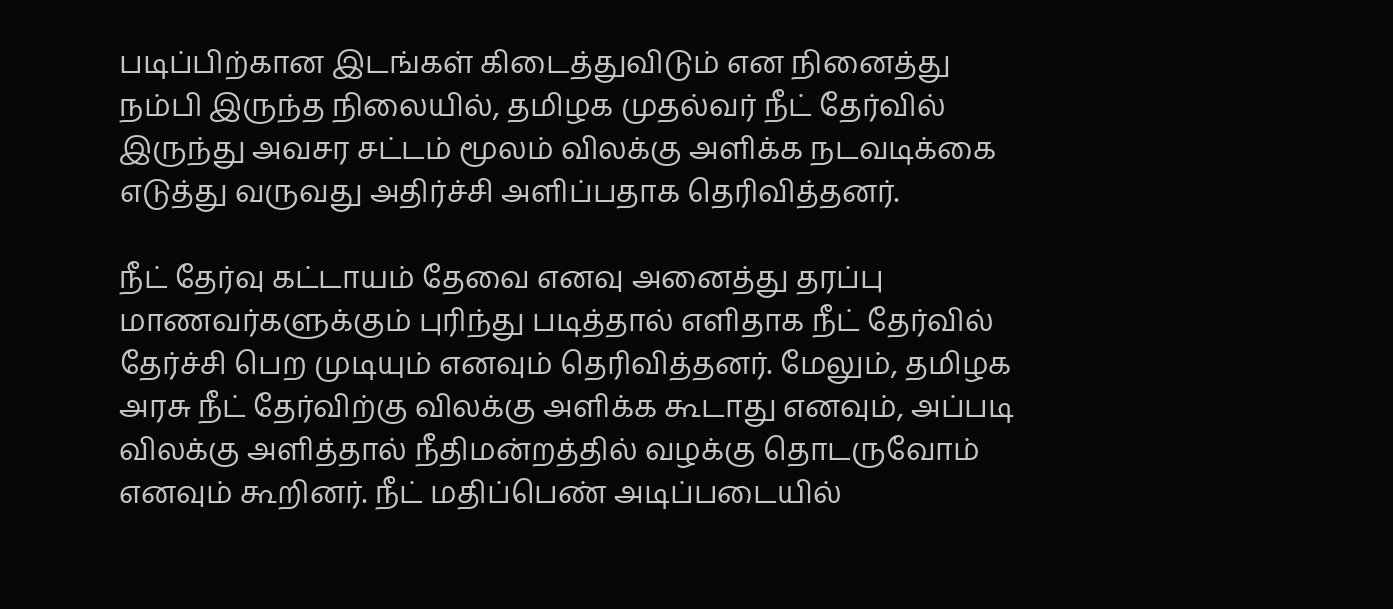படிப்பிற்கான இடங்கள் கிடைத்துவிடும் என நினைத்து நம்பி இருந்த நிலையில், தமிழக முதல்வர் நீட் தேர்வில் இருந்து அவசர சட்டம் மூலம் விலக்கு அளிக்க நடவடிக்கை எடுத்து வருவது அதிர்ச்சி அளிப்பதாக தெரிவித்தனர்.

நீட் தேர்வு கட்டாயம் தேவை எனவு அனைத்து தரப்பு மாணவர்களுக்கும் புரிந்து படித்தால் எளிதாக நீட் தேர்வில் தேர்ச்சி பெற முடியும் எனவும் தெரிவித்தனர். மேலும், தமிழக அரசு நீட் தேர்விற்கு விலக்கு அளிக்க கூடாது எனவும், அப்படி விலக்கு அளித்தால் நீதிமன்றத்தில் வழக்கு தொடருவோம் எனவும் கூறினர். நீட் மதிப்பெண் அடிப்படையில்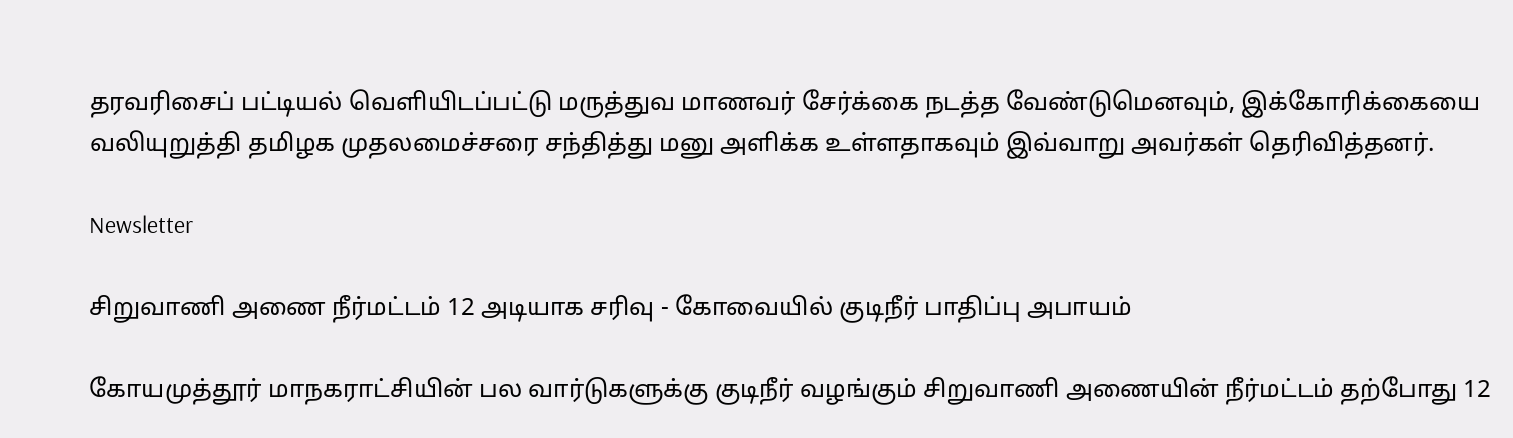தரவரிசைப் பட்டியல் வெளியிடப்பட்டு மருத்துவ மாணவர் சேர்க்கை நடத்த வேண்டுமெனவும், இக்கோரிக்கையை வலியுறுத்தி தமிழக முதலமைச்சரை சந்தித்து மனு அளிக்க உள்ளதாகவும் இவ்வாறு அவர்கள் தெரிவித்தனர்.

Newsletter

சிறுவாணி அணை நீர்மட்டம் 12 அடியாக சரிவு - கோவையில் குடிநீர் பாதிப்பு அபாயம்

கோயமுத்தூர் மாநகராட்சியின் பல வார்டுகளுக்கு குடிநீர் வழங்கும் சிறுவாணி அணையின் நீர்மட்டம் தற்போது 12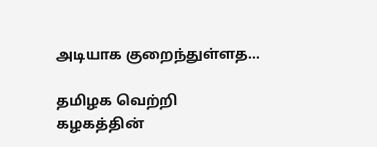அடியாக குறைந்துள்ளத...

தமிழக வெற்றி கழகத்தின்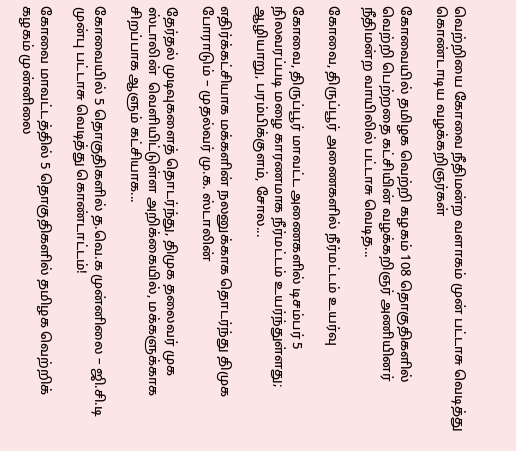வெற்றியை கோவை நீதிமன்ற வளாகம் முன் பட்டாசு வெடித்து கொண்டாடிய வழக்கறிஞர்கள்

கோவையில் தமிழக வெற்றி கழகம் 108 தொகுதிகளில் வெற்றி பெற்றதை கட்சியின் வழக்கறிஞர் அணியினர் நீதிமன்ற வாயிலில் பட்டாசு வெடித...

கோவை, திருப்பூர் அணைகளில் நீர்மட்டம் உயர்வு

கோவை, திருப்பூர் மாவட்ட அணைகளில் டிசம்பர் 5 நிலவரப்படி மழை காரணமாக நீர்மட்டம் உயர்ந்துள்ளது; ஆழியாறு, பரம்பிக்குளம், சோல...

எதிர்க்கட்சியாக மக்களின் நலனுக்காக தொடர்ந்து திமுக போராடும் – முதல்வர் மு.க. ஸ்டாலின்

தேர்தல் முடிவுகளைத் தொடர்ந்து, திமுக தலைவர் முக ஸ்டாலின்  வெளியிட்டுள்ள அறிக்கையில், மக்களுக்காக சிறப்பாக ஆளும் கட்சியாக...

கோவையில் 5 தொகுதிகளில் த.வெ.க முன்னிலை – ஜி.சி.டி முன்பு பட்டாசு வெடித்து கொண்டாட்டம்!

கோவை மாவட்டத்தில் 5 தொகுதிகளில் தமிழக வெற்றிக் கழகம் முன்னிலை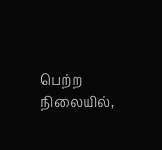பெற்ற நிலையில்,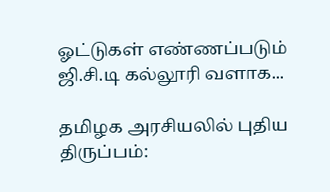ஓட்டுகள் எண்ணப்படும் ஜி.சி.டி கல்லூரி வளாக...

தமிழக அரசியலில் புதிய திருப்பம்: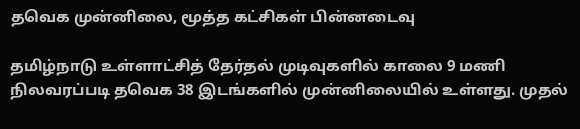தவெக முன்னிலை, மூத்த கட்சிகள் பின்னடைவு

தமிழ்நாடு உள்ளாட்சித் தேர்தல் முடிவுகளில் காலை 9 மணி நிலவரப்படி தவெக 38 இடங்களில் முன்னிலையில் உள்ளது. முதல்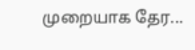முறையாக தேர...